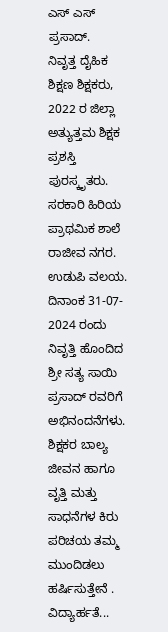ಎಸ್ ಎಸ್ ಪ್ರಸಾದ್.
ನಿವೃತ್ತ ದೈಹಿಕ ಶಿಕ್ಷಣ ಶಿಕ್ಷಕರು,
2022 ರ ಜಿಲ್ಲಾ ಅತ್ಯುತ್ತಮ ಶಿಕ್ಷಕ ಪ್ರಶಸ್ತಿ ಪುರಸ್ಕೃತರು.
ಸರಕಾರಿ ಹಿರಿಯ ಪ್ರಾಥಮಿಕ ಶಾಲೆ ರಾಜೀವ ನಗರ. ಉಡುಪಿ ವಲಯ.
ದಿನಾಂಕ 31-07- 2024 ರಂದು ನಿವೃತ್ತಿ ಹೊಂದಿದ ಶ್ರೀ ಸತ್ಯ ಸಾಯಿ ಪ್ರಸಾದ್ ರವರಿಗೆ ಅಭಿನಂದನೆಗಳು. ಶಿಕ್ಷಕರ ಬಾಲ್ಯ ಜೀವನ ಹಾಗೂ ವೃತ್ತಿ ಮತ್ತು ಸಾಧನೆಗಳ ಕಿರು ಪರಿಚಯ ತಮ್ಮ ಮುಂದಿಡಲು ಹರ್ಷಿಸುತ್ತೇನೆ .
ವಿದ್ಯಾರ್ಹತೆ...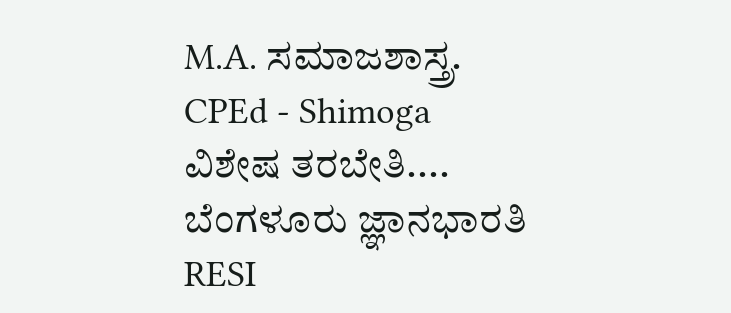M.A. ಸಮಾಜಶಾಸ್ತ್ರ.
CPEd - Shimoga
ವಿಶೇಷ ತರಬೇತಿ.... ಬೆಂಗಳೂರು ಜ್ಞಾನಭಾರತಿ RESI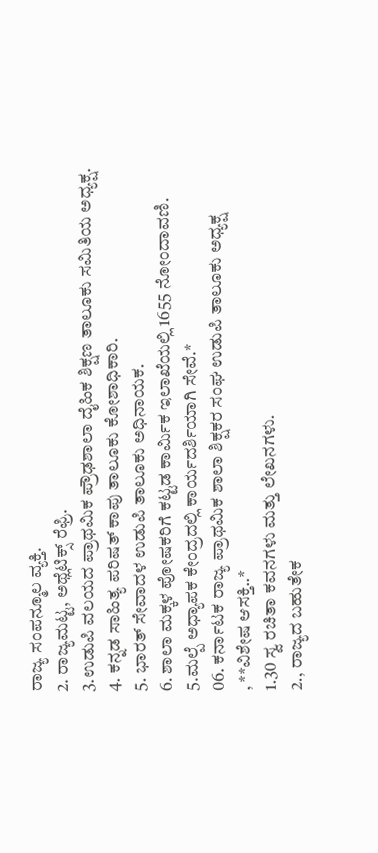ರಾಜ್ಯ ಸಂಪನ್ಮೂಲ ವ್ಯಕ್ತಿ.
2. ರಾಜ್ಯಮಟ್ಟ, ಅಥ್ಲೆಟಿಕ್ಸ್ ರೆಫ್ರಿ.
3.ಉಡುಪಿ ವಲಯದ ಪ್ರಾಥಮಿಕ ಪ್ರೌಢಶಾಲಾ ದೈಹಿಕ ಶಿಕ್ಷಣ ತಾಲೂಕು ಸಮಿತಿಯ ಅಧ್ಯಕ್ಷ.
4. ಕನ್ನಡ ಸಾಹಿತ್ಯ ಪರಿಷತ್ ಕಾಪು ತಾಲೂಕು ಕೋಶಾಧಿಕಾರಿ.
5. ಭಾರತ್ ಸೇವಾದಳ ಉಡುಪಿ ತಾಲೂಕು ಅಧಿನಾಯಕ.
6. ಶಾಲಾ ಮಕ್ಕಳ ಪೋಷಕರಿಗೆ ಕಟ್ಟಡ ಕಾರ್ಮಿಕ ಇಲಾಖೆಯಲ್ಲಿ 1655 ನೋಂದಾವಣಿ.
5.ಮಲ್ಪೆ ಅಧ್ಯಾಪಕ ಕೇಂದ್ರದಲ್ಲಿ ಕಾರ್ಯದರ್ಶಿಯಾಗಿ ಸೇವೆ.*
06. ಕರ್ನಾಟಕ ರಾಜ್ಯ ಪ್ರಾಥಮಿಕ ಶಾಲಾ ಶಿಕ್ಷಕರ ಸಂಘ ಉಡುಪಿ ತಾಲೂಕು ಅಧ್ಯಕ್ಷ
, **ವಿಶೇಷ ಆಸಕ್ತಿ..*
1.30 ಸ್ವ ರಚಿತಾ ಕವನಗಳು ಮತ್ತು ಲೇಖನಗಳು.
2., ರಾಜ್ಯದ ಬಹುತೇಕ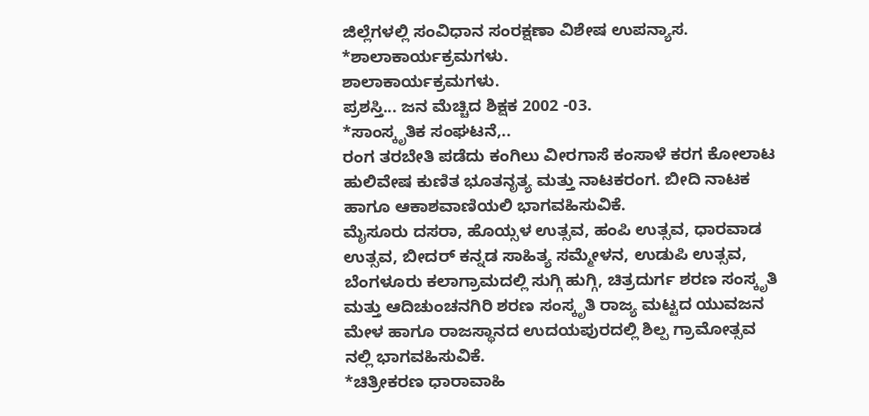ಜಿಲ್ಲೆಗಳಲ್ಲಿ ಸಂವಿಧಾನ ಸಂರಕ್ಷಣಾ ವಿಶೇಷ ಉಪನ್ಯಾಸ.
*ಶಾಲಾಕಾರ್ಯಕ್ರಮಗಳು.
ಶಾಲಾಕಾರ್ಯಕ್ರಮಗಳು.
ಪ್ರಶಸ್ತಿ... ಜನ ಮೆಚ್ಚಿದ ಶಿಕ್ಷಕ 2002 -03.
*ಸಾಂಸ್ಕೃತಿಕ ಸಂಘಟನೆ,..
ರಂಗ ತರಬೇತಿ ಪಡೆದು ಕಂಗಿಲು ವೀರಗಾಸೆ ಕಂಸಾಳೆ ಕರಗ ಕೋಲಾಟ ಹುಲಿವೇಷ ಕುಣಿತ ಭೂತನೃತ್ಯ ಮತ್ತು ನಾಟಕರಂಗ. ಬೀದಿ ನಾಟಕ ಹಾಗೂ ಆಕಾಶವಾಣಿಯಲಿ ಭಾಗವಹಿಸುವಿಕೆ.
ಮೈಸೂರು ದಸರಾ, ಹೊಯ್ಸಳ ಉತ್ಸವ, ಹಂಪಿ ಉತ್ಸವ, ಧಾರವಾಡ ಉತ್ಸವ, ಬೀದರ್ ಕನ್ನಡ ಸಾಹಿತ್ಯ ಸಮ್ಮೇಳನ, ಉಡುಪಿ ಉತ್ಸವ, ಬೆಂಗಳೂರು ಕಲಾಗ್ರಾಮದಲ್ಲಿ ಸುಗ್ಗಿ ಹುಗ್ಗಿ, ಚಿತ್ರದುರ್ಗ ಶರಣ ಸಂಸ್ಕೃತಿ ಮತ್ತು ಆದಿಚುಂಚನಗಿರಿ ಶರಣ ಸಂಸ್ಕೃತಿ ರಾಜ್ಯ ಮಟ್ಟದ ಯುವಜನ ಮೇಳ ಹಾಗೂ ರಾಜಸ್ಥಾನದ ಉದಯಪುರದಲ್ಲಿ ಶಿಲ್ಪ ಗ್ರಾಮೋತ್ಸವ ನಲ್ಲಿ ಭಾಗವಹಿಸುವಿಕೆ.
*ಚಿತ್ರೀಕರಣ ಧಾರಾವಾಹಿ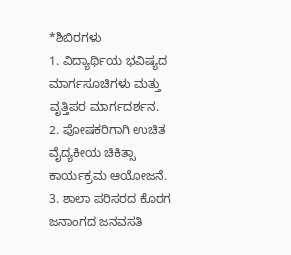*ಶಿಬಿರಗಳು
1. ವಿದ್ಯಾರ್ಥಿಯ ಭವಿಷ್ಯದ ಮಾರ್ಗಸೂಚಿಗಳು ಮತ್ತು ವೃತ್ತಿಪರ ಮಾರ್ಗದರ್ಶನ.
2. ಪೋಷಕರಿಗಾಗಿ ಉಚಿತ ವೈದ್ಯಕೀಯ ಚಿಕಿತ್ಸಾ ಕಾರ್ಯಕ್ರಮ ಆಯೋಜನೆ.
3. ಶಾಲಾ ಪರಿಸರದ ಕೊರಗ ಜನಾಂಗದ ಜನವಸತಿ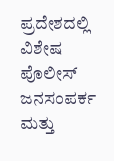ಪ್ರದೇಶದಲ್ಲಿ ವಿಶೇಷ ಪೊಲೀಸ್ ಜನಸಂಪರ್ಕ ಮತ್ತು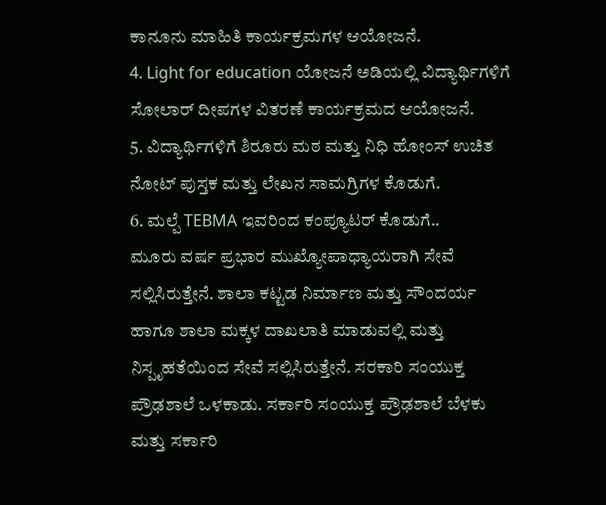ಕಾನೂನು ಮಾಹಿತಿ ಕಾರ್ಯಕ್ರಮಗಳ ಆಯೋಜನೆ.
4. Light for education ಯೋಜನೆ ಅಡಿಯಲ್ಲಿ ವಿದ್ಯಾರ್ಥಿಗಳಿಗೆ ಸೋಲಾರ್ ದೀಪಗಳ ವಿತರಣೆ ಕಾರ್ಯಕ್ರಮದ ಆಯೋಜನೆ.
5. ವಿದ್ಯಾರ್ಥಿಗಳಿಗೆ ಶಿರೂರು ಮಠ ಮತ್ತು ನಿಧಿ ಹೋಂಸ್ ಉಚಿತ ನೋಟ್ ಪುಸ್ತಕ ಮತ್ತು ಲೇಖನ ಸಾಮಗ್ರಿಗಳ ಕೊಡುಗೆ.
6. ಮಲ್ಪೆ TEBMA ಇವರಿಂದ ಕಂಪ್ಯೂಟರ್ ಕೊಡುಗೆ..
ಮೂರು ವರ್ಷ ಪ್ರಭಾರ ಮುಖ್ಯೋಪಾಧ್ಯಾಯರಾಗಿ ಸೇವೆ ಸಲ್ಲಿಸಿರುತ್ತೇನೆ. ಶಾಲಾ ಕಟ್ಟಡ ನಿರ್ಮಾಣ ಮತ್ತು ಸೌಂದರ್ಯ ಹಾಗೂ ಶಾಲಾ ಮಕ್ಕಳ ದಾಖಲಾತಿ ಮಾಡುವಲ್ಲಿ ಮತ್ತು ನಿಸ್ಪೃಹತೆಯಿಂದ ಸೇವೆ ಸಲ್ಲಿಸಿರುತ್ತೇನೆ. ಸರಕಾರಿ ಸಂಯುಕ್ತ ಪ್ರೌಢಶಾಲೆ ಒಳಕಾಡು. ಸರ್ಕಾರಿ ಸಂಯುಕ್ತ ಪ್ರೌಢಶಾಲೆ ಬೆಳಕು ಮತ್ತು ಸರ್ಕಾರಿ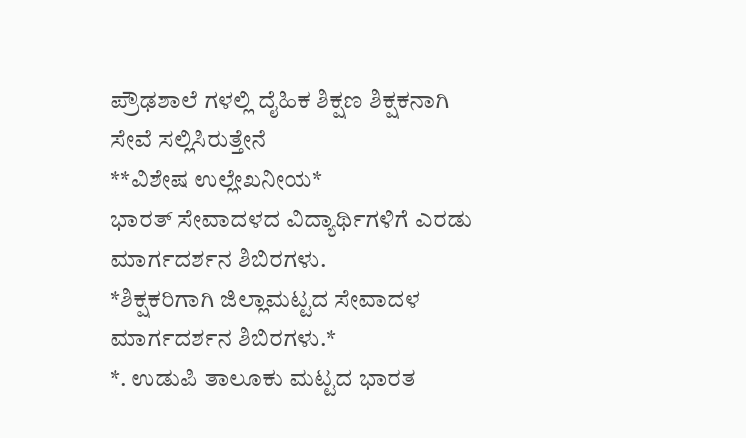ಪ್ರೌಢಶಾಲೆ ಗಳಲ್ಲಿ ದೈಹಿಕ ಶಿಕ್ಷಣ ಶಿಕ್ಷಕನಾಗಿ ಸೇವೆ ಸಲ್ಲಿಸಿರುತ್ತೇನೆ
**ವಿಶೇಷ ಉಲ್ಲೇಖನೀಯ*
ಭಾರತ್ ಸೇವಾದಳದ ವಿದ್ಯಾರ್ಥಿಗಳಿಗೆ ಎರಡು ಮಾರ್ಗದರ್ಶನ ಶಿಬಿರಗಳು.
*ಶಿಕ್ಷಕರಿಗಾಗಿ ಜಿಲ್ಲಾಮಟ್ಟದ ಸೇವಾದಳ ಮಾರ್ಗದರ್ಶನ ಶಿಬಿರಗಳು.*
*. ಉಡುಪಿ ತಾಲೂಕು ಮಟ್ಟದ ಭಾರತ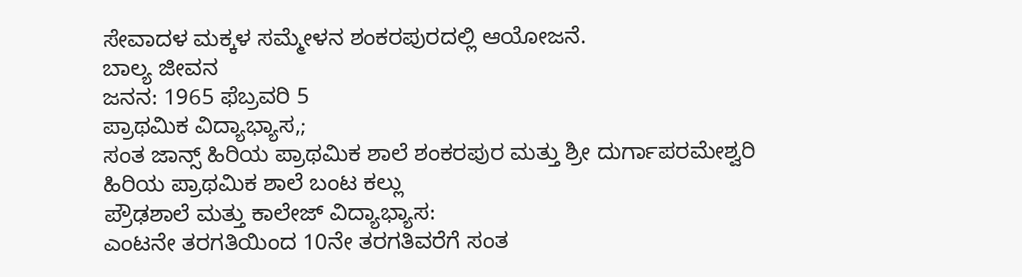ಸೇವಾದಳ ಮಕ್ಕಳ ಸಮ್ಮೇಳನ ಶಂಕರಪುರದಲ್ಲಿ ಆಯೋಜನೆ.
ಬಾಲ್ಯ ಜೀವನ
ಜನನ: 1965 ಫೆಬ್ರವರಿ 5
ಪ್ರಾಥಮಿಕ ವಿದ್ಯಾಭ್ಯಾಸ,;
ಸಂತ ಜಾನ್ಸ್ ಹಿರಿಯ ಪ್ರಾಥಮಿಕ ಶಾಲೆ ಶಂಕರಪುರ ಮತ್ತು ಶ್ರೀ ದುರ್ಗಾಪರಮೇಶ್ವರಿ ಹಿರಿಯ ಪ್ರಾಥಮಿಕ ಶಾಲೆ ಬಂಟ ಕಲ್ಲು
ಪ್ರೌಢಶಾಲೆ ಮತ್ತು ಕಾಲೇಜ್ ವಿದ್ಯಾಭ್ಯಾಸ:
ಎಂಟನೇ ತರಗತಿಯಿಂದ 10ನೇ ತರಗತಿವರೆಗೆ ಸಂತ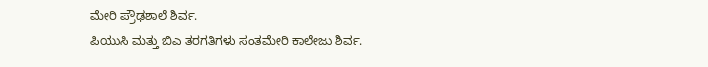ಮೇರಿ ಪ್ರೌಢಶಾಲೆ ಶಿರ್ವ.
ಪಿಯುಸಿ ಮತ್ತು ಬಿಎ ತರಗತಿಗಳು ಸಂತಮೇರಿ ಕಾಲೇಜು ಶಿರ್ವ.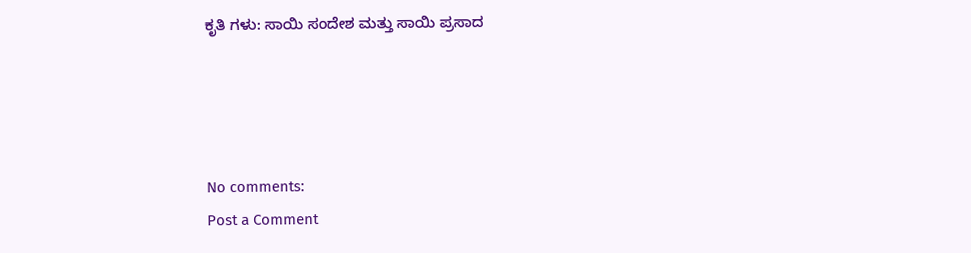ಕೃತಿ ಗಳು: ಸಾಯಿ ಸಂದೇಶ ಮತ್ತು ಸಾಯಿ ಪ್ರಸಾದ




No comments:
Post a Comment